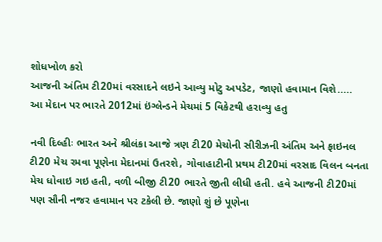શોધખોળ કરો
આજની અંતિમ ટી20માં વરસાદને લઇને આવ્યુ મોટુ અપડેટ, જાણો હવામાન વિશે.....
આ મેદાન પર ભારતે 2012માં ઇંગ્લેન્ડને મેચમાં 5 વિકેટથી હરાવ્યુ હતુ

નવી દિલ્હીઃ ભારત અને શ્રીલંકા આજે ત્રણ ટી20 મેચોની સીરીઝની અંતિમ અને ફાઇનલ ટી20 મેચ રમવા પૂણેના મેદાનમાં ઉતરશે, ગોવાહાટીની પ્રથમ ટી20માં વરસાદ વિલન બનતા મેચ ધોવાઇ ગઇ હતી, વળી બીજી ટી20 ભારતે જીતી લીધી હતી. હવે આજની ટી20માં પણ સૌની નજર હવામાન પર ટકેલી છે. જાણો શું છે પૂણેના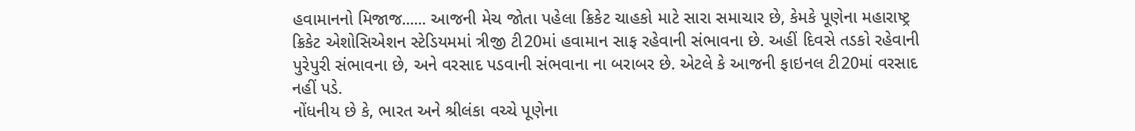હવામાનનો મિજાજ...... આજની મેચ જોતા પહેલા ક્રિકેટ ચાહકો માટે સારા સમાચાર છે, કેમકે પૂણેના મહારાષ્ટ્ર ક્રિકેટ એશોસિએશન સ્ટેડિયમમાં ત્રીજી ટી20માં હવામાન સાફ રહેવાની સંભાવના છે. અહીં દિવસે તડકો રહેવાની પુરેપુરી સંભાવના છે, અને વરસાદ પડવાની સંભવાના ના બરાબર છે. એટલે કે આજની ફાઇનલ ટી20માં વરસાદ નહીં પડે.
નોંધનીય છે કે, ભારત અને શ્રીલંકા વચ્ચે પૂણેના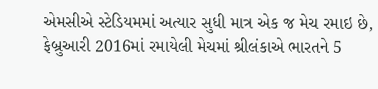એમસીએ સ્ટેડિયમમાં અત્યાર સુધી માત્ર એક જ મેચ રમાઇ છે, ફેબ્રુઆરી 2016માં રમાયેલી મેચમાં શ્રીલંકાએ ભારતને 5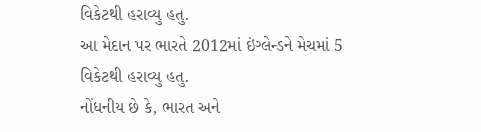વિકેટથી હરાવ્યુ હતુ.
આ મેદાન પર ભારતે 2012માં ઇંગ્લેન્ડને મેચમાં 5 વિકેટથી હરાવ્યુ હતુ.
નોંધનીય છે કે, ભારત અને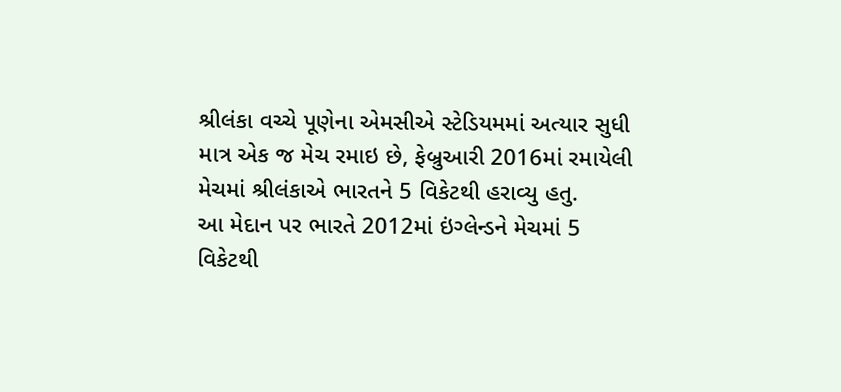શ્રીલંકા વચ્ચે પૂણેના એમસીએ સ્ટેડિયમમાં અત્યાર સુધી માત્ર એક જ મેચ રમાઇ છે, ફેબ્રુઆરી 2016માં રમાયેલી મેચમાં શ્રીલંકાએ ભારતને 5 વિકેટથી હરાવ્યુ હતુ.
આ મેદાન પર ભારતે 2012માં ઇંગ્લેન્ડને મેચમાં 5 વિકેટથી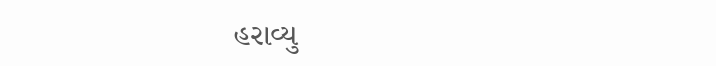હરાવ્યુ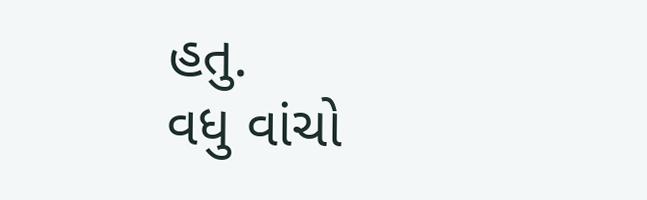હતુ.
વધુ વાંચો